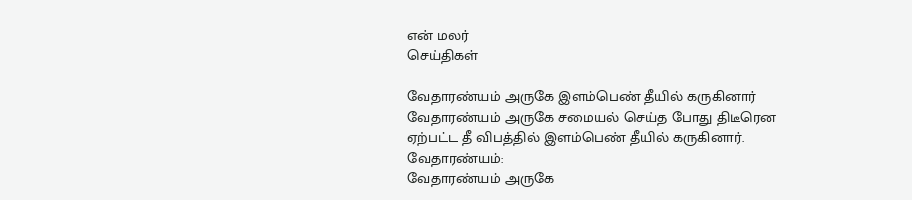என் மலர்
செய்திகள்

வேதாரண்யம் அருகே இளம்பெண் தீயில் கருகினார்
வேதாரண்யம் அருகே சமையல் செய்த போது திடீரென ஏற்பட்ட தீ விபத்தில் இளம்பெண் தீயில் கருகினார்.
வேதாரண்யம்:
வேதாரண்யம் அருகே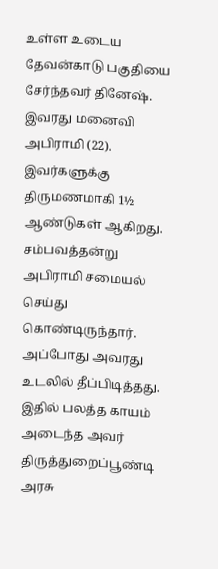உள்ள உடைய தேவன்காடு பகுதியை சேர்ந்தவர் தினேஷ். இவரது மனைவி அபிராமி (22). இவர்களுக்கு திருமணமாகி 1½ ஆண்டுகள் ஆகிறது.
சம்பவத்தன்று அபிராமி சமையல் செய்து கொண்டிருந்தார். அப்போது அவரது உடலில் தீப்பிடித்தது. இதில் பலத்த காயம் அடைந்த அவர் திருத்துறைப்பூண்டி அரசு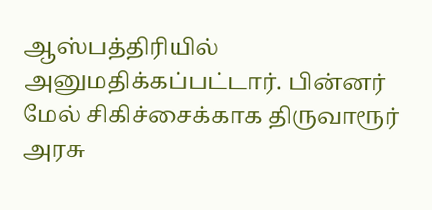ஆஸ்பத்திரியில் அனுமதிக்கப்பட்டார். பின்னர் மேல் சிகிச்சைக்காக திருவாரூர் அரசு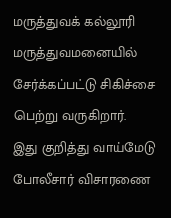மருத்துவக் கல்லூரி மருத்துவமனையில் சேர்க்கப்பட்டு சிகிச்சை பெற்று வருகிறார்.
இது குறித்து வாய்மேடு போலீசார் விசாரணை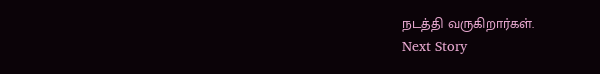நடத்தி வருகிறார்கள்.
Next Story